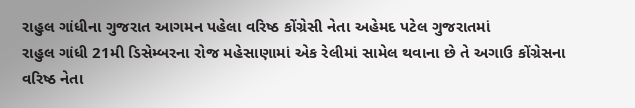રાહુલ ગાંધીના ગુજરાત આગમન પહેલા વરિષ્ઠ કોંગ્રેસી નેતા અહેમદ પટેલ ગુજરાતમાં
રાહુલ ગાંધી 21મી ડિસેમ્બરના રોજ મહેસાણામાં એક રેલીમાં સામેલ થવાના છે તે અગાઉ કોંગ્રેસના વરિષ્ઠ નેતા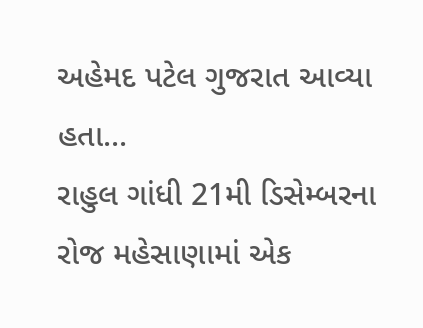અહેમદ પટેલ ગુજરાત આવ્યા હતા...
રાહુલ ગાંધી 21મી ડિસેમ્બરના રોજ મહેસાણામાં એક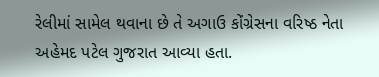રેલીમાં સામેલ થવાના છે તે અગાઉ કોંગ્રેસના વરિષ્ઠ નેતા અહેમદ પટેલ ગુજરાત આવ્યા હતા.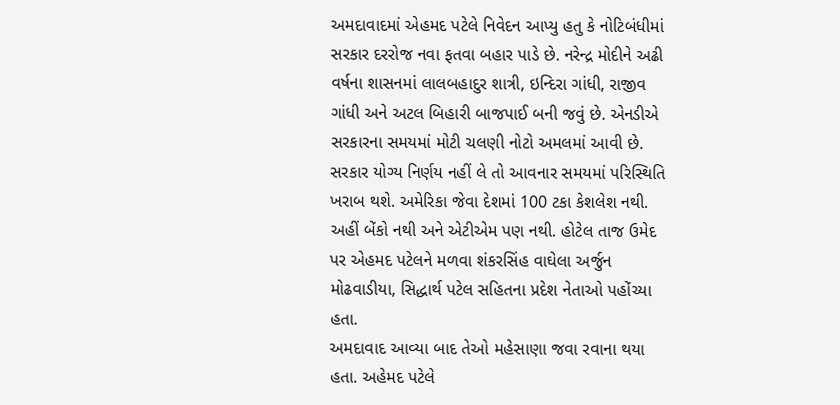અમદાવાદમાં એહમદ પટેલે નિવેદન આપ્યુ હતુ કે નોટિબંધીમાં સરકાર દરરોજ નવા ફતવા બહાર પાડે છે. નરેન્દ્ર મોદીને અઢી વર્ષના શાસનમાં લાલબહાદુર શાત્રી, ઇન્દિરા ગાંધી, રાજીવ ગાંધી અને અટલ બિહારી બાજપાઈ બની જવું છે. એનડીએ સરકારના સમયમાં મોટી ચલણી નોટો અમલમાં આવી છે. સરકાર યોગ્ય નિર્ણય નહીં લે તો આવનાર સમયમાં પરિસ્થિતિ ખરાબ થશે. અમેરિકા જેવા દેશમાં 100 ટકા કેશલેશ નથી. અહીં બેંકો નથી અને એટીએમ પણ નથી. હોટેલ તાજ ઉમેદ પર એહમદ પટેલને મળવા શંકરસિંહ વાઘેલા અર્જુન મોઢવાડીયા, સિદ્ધાર્થ પટેલ સહિતના પ્રદેશ નેતાઓ પહોંચ્યા હતા.
અમદાવાદ આવ્યા બાદ તેઓ મહેસાણા જવા રવાના થયા હતા. અહેમદ પટેલે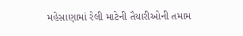મહેસાણામાં રેલી માટેની તૈયારીઓની તમામ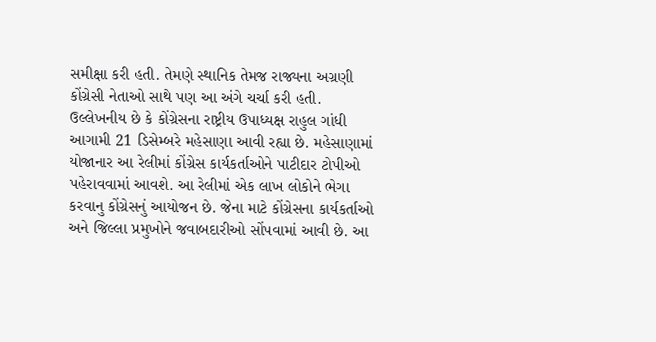સમીક્ષા કરી હતી. તેમણે સ્થાનિક તેમજ રાજ્યના અગ્રણી કોંગ્રેસી નેતાઓ સાથે પણ આ અંગે ચર્ચા કરી હતી.
ઉલ્લેખનીય છે કે કોંગ્રેસના રાષ્ટ્રીય ઉપાધ્યક્ષ રાહુલ ગાંધી આગામી 21 ડિસેમ્બરે મહેસાણા આવી રહ્યા છે. મહેસાણામાં યોજાનાર આ રેલીમાં કોંગ્રેસ કાર્યકર્તાઓને પાટીદાર ટોપીઓ પહેરાવવામાં આવશે. આ રેલીમાં એક લાખ લોકોને ભેગા કરવાનુ કોંગ્રેસનું આયોજન છે. જેના માટે કોંગ્રેસના કાર્યકર્તાઓ અને જિલ્લા પ્રમુખોને જવાબદારીઓ સોંપવામાં આવી છે. આ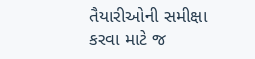તૈયારીઓની સમીક્ષા કરવા માટે જ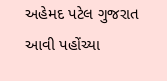અહેમદ પટેલ ગુજરાત આવી પહોંચ્યા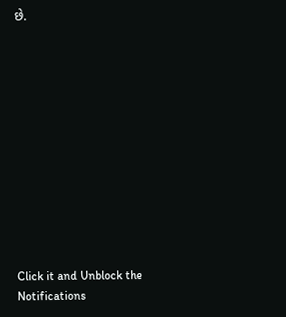છે.












Click it and Unblock the Notifications